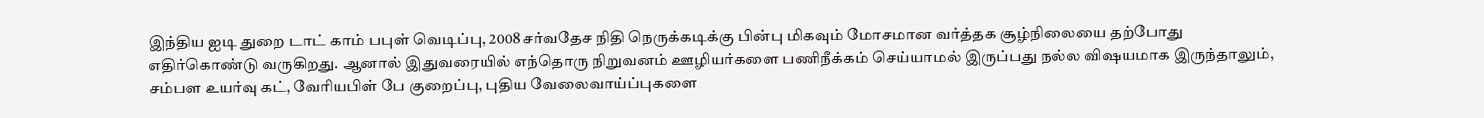இந்திய ஐடி துறை டாட் காம் பபுள் வெடிப்பு, 2008 சர்வதேச நிதி நெருக்கடிக்கு பின்பு மிகவும் மோசமான வர்த்தக சூழ்நிலையை தற்போது எதிர்கொண்டு வருகிறது. ஆனால் இதுவரையில் எந்தொரு நிறுவனம் ஊழியர்களை பணிநீக்கம் செய்யாமல் இருப்பது நல்ல விஷயமாக இருந்தாலும், சம்பள உயர்வு கட், வேரியபிள் பே குறைப்பு, புதிய வேலைவாய்ப்புகளை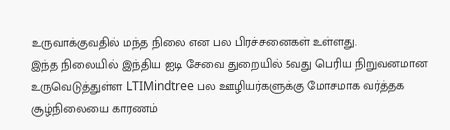உருவாக்குவதில் மந்த நிலை என பல பிரச்சனைகள் உள்ளது.
இந்த நிலையில் இந்திய ஐடி சேவை துறையில் 5வது பெரிய நிறுவனமான உருவெடுத்துள்ள LTIMindtree பல ஊழியர்களுக்கு மோசமாக வர்த்தக சூழ்நிலையை காரணம்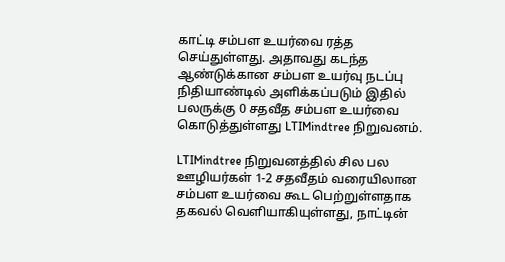காட்டி சம்பள உயர்வை ரத்த செய்துள்ளது. அதாவது கடந்த ஆண்டுக்கான சம்பள உயர்வு நடப்பு நிதியாண்டில் அளிக்கப்படும் இதில் பலருக்கு 0 சதவீத சம்பள உயர்வை கொடுத்துள்ளது LTIMindtree நிறுவனம்.

LTIMindtree நிறுவனத்தில் சில பல ஊழியர்கள் 1-2 சதவீதம் வரையிலான சம்பள உயர்வை கூட பெற்றுள்ளதாக தகவல் வெளியாகியுள்ளது, நாட்டின்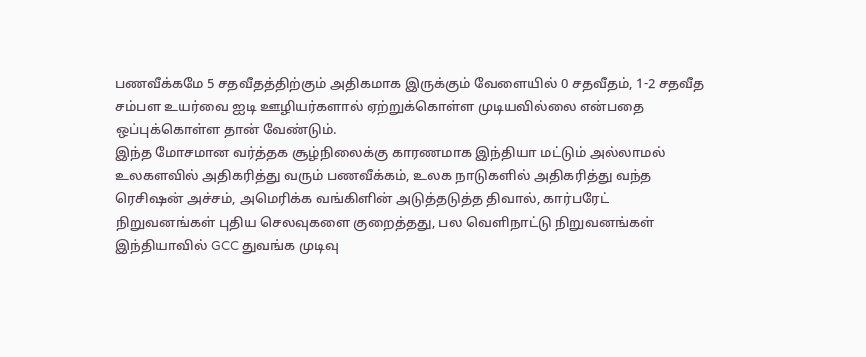பணவீக்கமே 5 சதவீதத்திற்கும் அதிகமாக இருக்கும் வேளையில் 0 சதவீதம், 1-2 சதவீத சம்பள உயர்வை ஐடி ஊழியர்களால் ஏற்றுக்கொள்ள முடியவில்லை என்பதை ஒப்புக்கொள்ள தான் வேண்டும்.
இந்த மோசமான வர்த்தக சூழ்நிலைக்கு காரணமாக இந்தியா மட்டும் அல்லாமல் உலகளவில் அதிகரித்து வரும் பணவீக்கம், உலக நாடுகளில் அதிகரித்து வந்த ரெசிஷன் அச்சம், அமெரிக்க வங்கிளின் அடுத்தடுத்த திவால், கார்பரேட் நிறுவனங்கள் புதிய செலவுகளை குறைத்தது, பல வெளிநாட்டு நிறுவனங்கள் இந்தியாவில் GCC துவங்க முடிவு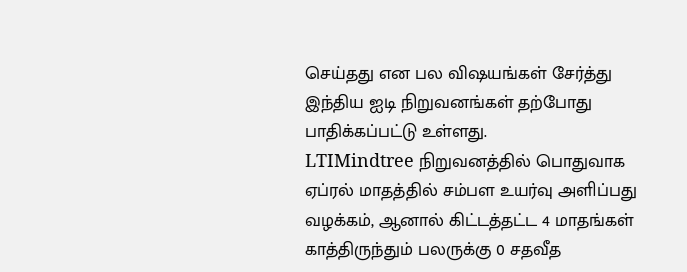செய்தது என பல விஷயங்கள் சேர்த்து இந்திய ஐடி நிறுவனங்கள் தற்போது பாதிக்கப்பட்டு உள்ளது.
LTIMindtree நிறுவனத்தில் பொதுவாக ஏப்ரல் மாதத்தில் சம்பள உயர்வு அளிப்பது வழக்கம், ஆனால் கிட்டத்தட்ட 4 மாதங்கள் காத்திருந்தும் பலருக்கு 0 சதவீத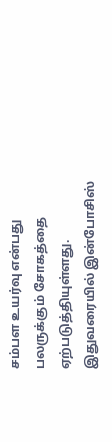சம்பள உயர்வு என்பது பலருக்கும் சோகத்தை ஏற்படுத்தியுள்ளது. இதுவரையில் இன்போசிஸ்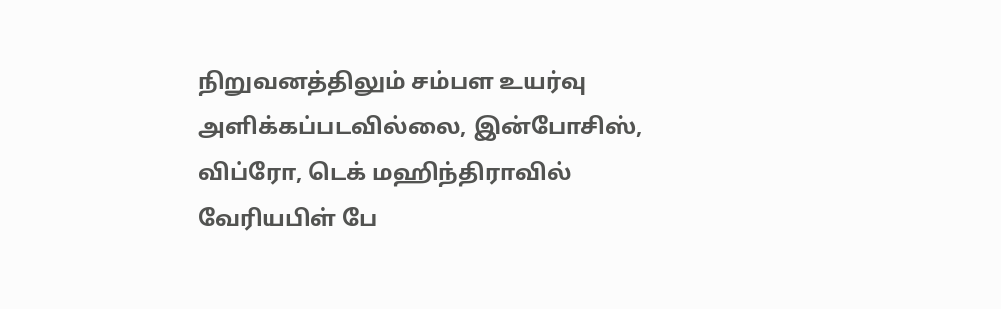நிறுவனத்திலும் சம்பள உயர்வு அளிக்கப்படவில்லை, இன்போசிஸ், விப்ரோ, டெக் மஹிந்திராவில் வேரியபிள் பே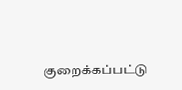குறைக்கப்பட்டு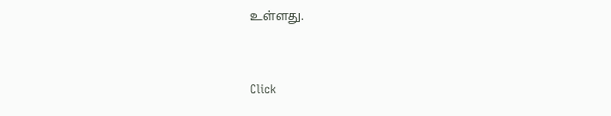உள்ளது.


Click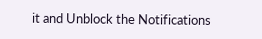it and Unblock the Notifications